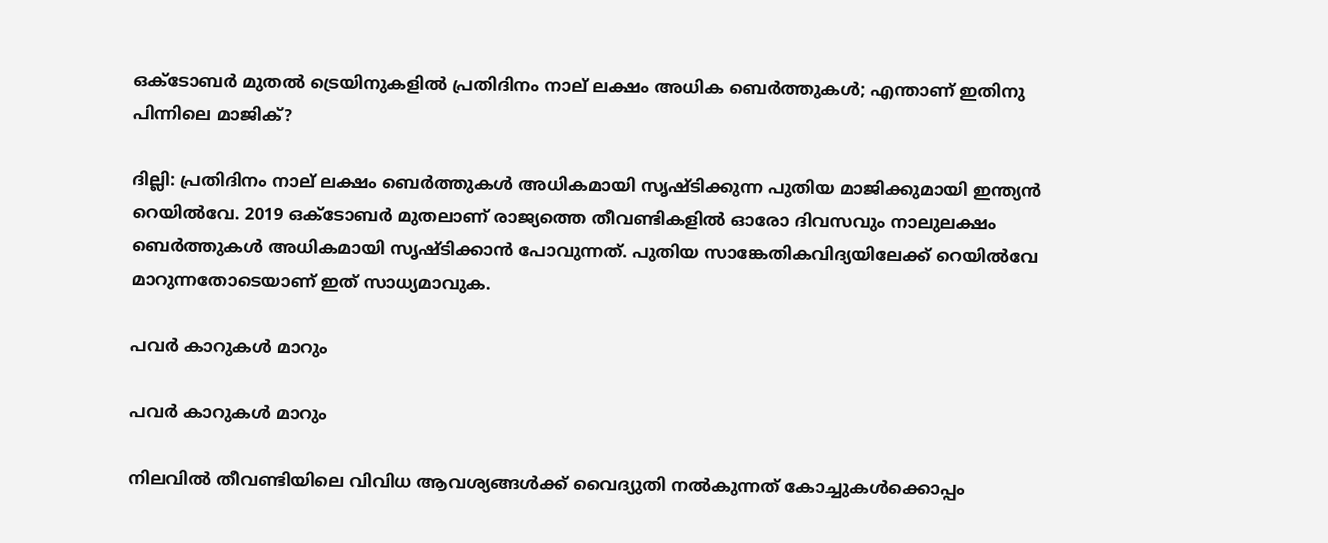ഒക്ടോബര്‍ മുതല്‍ ട്രെയിനുകളില്‍ പ്രതിദിനം നാല് ലക്ഷം അധിക ബെര്‍ത്തുകള്‍; എന്താണ് ഇതിനു പിന്നിലെ മാജിക്?

ദില്ലി: പ്രതിദിനം നാല് ലക്ഷം ബെര്‍ത്തുകള്‍ അധികമായി സൃഷ്ടിക്കുന്ന പുതിയ മാജിക്കുമായി ഇന്ത്യന്‍ റെയില്‍വേ. 2019 ഒക്ടോബര്‍ മുതലാണ് രാജ്യത്തെ തീവണ്ടികളില്‍ ഓരോ ദിവസവും നാലുലക്ഷം ബെര്‍ത്തുകള്‍ അധികമായി സൃഷ്ടിക്കാന്‍ പോവുന്നത്. പുതിയ സാങ്കേതികവിദ്യയിലേക്ക് റെയില്‍വേ മാറുന്നതോടെയാണ് ഇത് സാധ്യമാവുക.

പവര്‍ കാറുകള്‍ മാറും

പവര്‍ കാറുകള്‍ മാറും

നിലവില്‍ തീവണ്ടിയിലെ വിവിധ ആവശ്യങ്ങള്‍ക്ക് വൈദ്യുതി നല്‍കുന്നത് കോച്ചുകള്‍ക്കൊപ്പം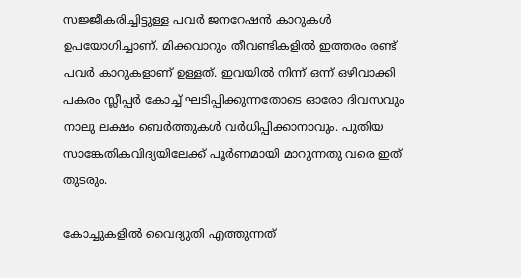സജ്ജീകരിച്ചിട്ടുള്ള പവര്‍ ജനറേഷന്‍ കാറുകള്‍ ഉപയോഗിച്ചാണ്. മിക്കവാറും തീവണ്ടികളില്‍ ഇത്തരം രണ്ട് പവര്‍ കാറുകളാണ് ഉള്ളത്. ഇവയില്‍ നിന്ന് ഒന്ന് ഒഴിവാക്കി പകരം സ്ലീപ്പര്‍ കോച്ച് ഘടിപ്പിക്കുന്നതോടെ ഓരോ ദിവസവും നാലു ലക്ഷം ബെര്‍ത്തുകള്‍ വര്‍ധിപ്പിക്കാനാവും. പുതിയ സാങ്കേതികവിദ്യയിലേക്ക് പൂര്‍ണമായി മാറുന്നതു വരെ ഇത് തുടരും.

കോച്ചുകളില്‍ വൈദ്യുതി എത്തുന്നത്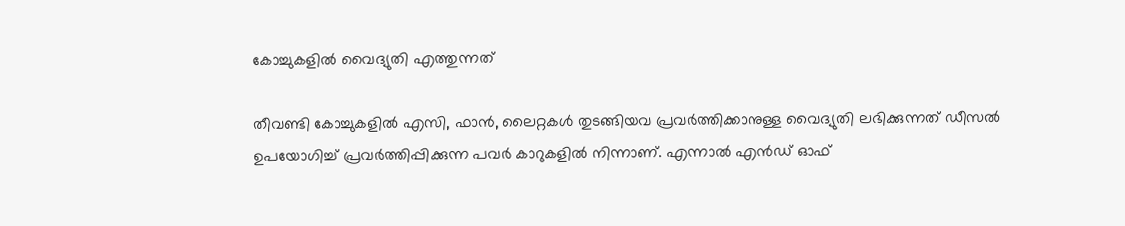കോച്ചുകളില്‍ വൈദ്യുതി എത്തുന്നത്

തീവണ്ടി കോച്ചുകളില്‍ എസി, ഫാന്‍, ലൈറ്റകള്‍ തുടങ്ങിയവ പ്രവര്‍ത്തിക്കാനുള്ള വൈദ്യുതി ലഭിക്കുന്നത് ഡീസല്‍ ഉപയോഗിച്ച് പ്രവര്‍ത്തിപ്പിക്കുന്ന പവര്‍ കാറുകളില്‍ നിന്നാണ്. എന്നാല്‍ എന്‍ഡ് ഓഫ്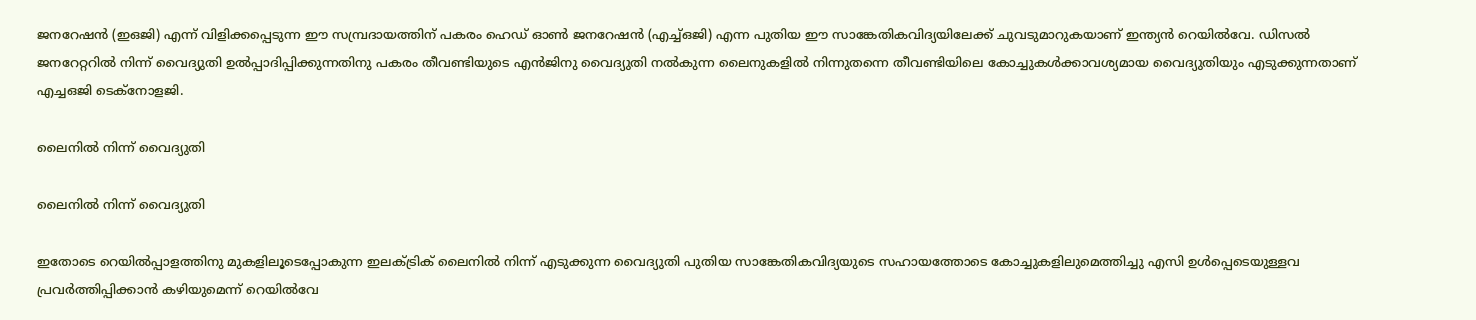ജനറേഷന്‍ (ഇഒജി) എന്ന് വിളിക്കപ്പെടുന്ന ഈ സമ്പ്രദായത്തിന് പകരം ഹെഡ് ഓണ്‍ ജനറേഷന്‍ (എച്ച്ഒജി) എന്ന പുതിയ ഈ സാങ്കേതികവിദ്യയിലേക്ക് ചുവടുമാറുകയാണ് ഇന്ത്യന്‍ റെയില്‍വേ. ഡിസല്‍ ജനറേറ്ററില്‍ നിന്ന് വൈദ്യുതി ഉല്‍പ്പാദിപ്പിക്കുന്നതിനു പകരം തീവണ്ടിയുടെ എന്‍ജിനു വൈദ്യുതി നല്‍കുന്ന ലൈനുകളില്‍ നിന്നുതന്നെ തീവണ്ടിയിലെ കോച്ചുകള്‍ക്കാവശ്യമായ വൈദ്യുതിയും എടുക്കുന്നതാണ് എച്ചഒജി ടെക്‌നോളജി.

ലൈനില്‍ നിന്ന് വൈദ്യുതി

ലൈനില്‍ നിന്ന് വൈദ്യുതി

ഇതോടെ റെയില്‍പ്പാളത്തിനു മുകളിലൂടെപ്പോകുന്ന ഇലക്ട്രിക് ലൈനില്‍ നിന്ന് എടുക്കുന്ന വൈദ്യുതി പുതിയ സാങ്കേതികവിദ്യയുടെ സഹായത്തോടെ കോച്ചുകളിലുമെത്തിച്ചു എസി ഉള്‍പ്പെടെയുള്ളവ പ്രവര്‍ത്തിപ്പിക്കാന്‍ കഴിയുമെന്ന് റെയില്‍വേ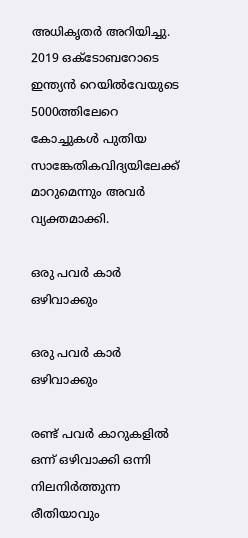അധികൃതര്‍ അറിയിച്ചു. 2019 ഒക്ടോബറോടെ ഇന്ത്യന്‍ റെയില്‍വേയുടെ 5000ത്തിലേറെ കോച്ചുകള്‍ പുതിയ സാങ്കേതികവിദ്യയിലേക്ക് മാറുമെന്നും അവര്‍ വ്യക്തമാക്കി.

ഒരു പവര്‍ കാര്‍ ഒഴിവാക്കും

ഒരു പവര്‍ കാര്‍ ഒഴിവാക്കും

രണ്ട് പവര്‍ കാറുകളില്‍ ഒന്ന് ഒഴിവാക്കി ഒന്നി നിലനിര്‍ത്തുന്ന രീതിയാവും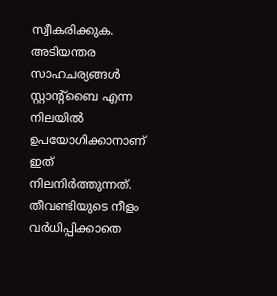സ്വീകരിക്കുക. അടിയന്തര സാഹചര്യങ്ങള്‍ സ്റ്റാന്റ്‌ബൈ എന്ന നിലയില്‍ ഉപയോഗിക്കാനാണ് ഇത് നിലനിര്‍ത്തുന്നത്. തീവണ്ടിയുടെ നീളം വര്‍ധിപ്പിക്കാതെ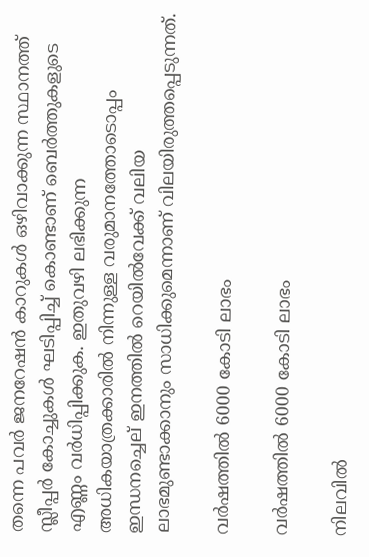തന്നെ പവര്‍ ജനറേഷന്‍ കാറുകള്‍ ഒഴിവാക്കുന്ന സ്ഥാനത്ത് സ്ലീപ്പര്‍ കോച്ചുകള്‍ ഘടിപ്പിച്ച് കൊണ്ടാണ് ബെര്‍ത്തുകളുടെ എണ്ണം വര്‍ധിപ്പിക്കുക. ഇതുവഴി ലഭിക്കുന്ന അധികയാത്രക്കാരില്‍ നിന്നുള്ള വരുമാനത്തോടൊപ്പം ഇന്ധനച്ചെല് ഇനത്തില്‍ റെയില്‍വേക്ക് വലിയ ലാഭമുണ്ടാക്കാനും സാധിക്കുമെന്നാണ് വിലയിരുത്തപ്പെടുന്നത്.

വര്‍ഷത്തില്‍ 6000 കോടി ലാഭം

വര്‍ഷത്തില്‍ 6000 കോടി ലാഭം

നിലവില്‍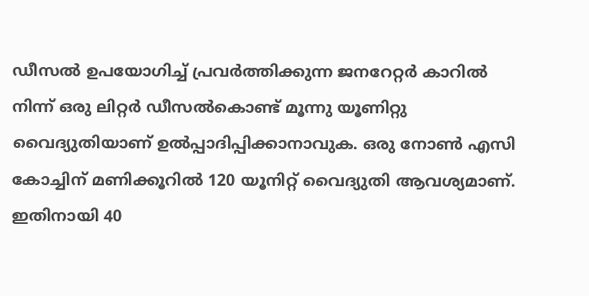ഡീസല്‍ ഉപയോഗിച്ച് പ്രവര്‍ത്തിക്കുന്ന ജനറേറ്റര്‍ കാറില്‍ നിന്ന് ഒരു ലിറ്റര്‍ ഡീസല്‍കൊണ്ട് മൂന്നു യൂണിറ്റു വൈദ്യുതിയാണ് ഉല്‍പ്പാദിപ്പിക്കാനാവുക. ഒരു നോണ്‍ എസി കോച്ചിന് മണിക്കൂറില്‍ 120 യൂനിറ്റ് വൈദ്യുതി ആവശ്യമാണ്. ഇതിനായി 40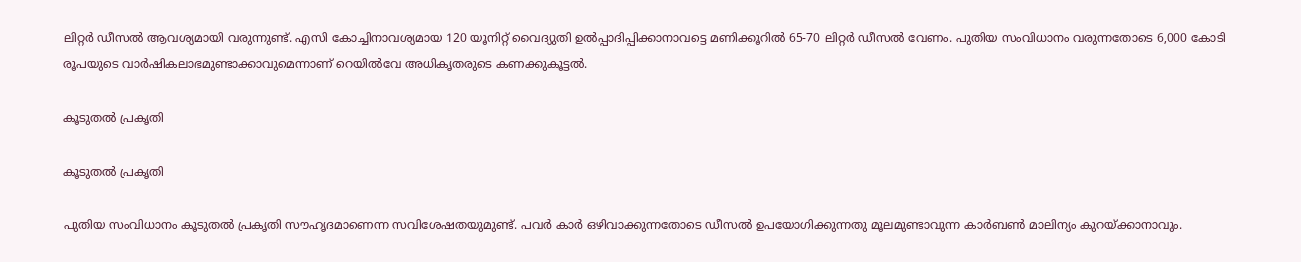ലിറ്റര്‍ ഡീസല്‍ ആവശ്യമായി വരുന്നുണ്ട്. എസി കോച്ചിനാവശ്യമായ 120 യൂനിറ്റ് വൈദ്യുതി ഉല്‍പ്പാദിപ്പിക്കാനാവട്ടെ മണിക്കൂറില്‍ 65-70 ലിറ്റര്‍ ഡീസല്‍ വേണം. പുതിയ സംവിധാനം വരുന്നതോടെ 6,000 കോടി രൂപയുടെ വാര്‍ഷികലാഭമുണ്ടാക്കാവുമെന്നാണ് റെയില്‍വേ അധികൃതരുടെ കണക്കുകൂട്ടല്‍.

കൂടുതല്‍ പ്രകൃതി

കൂടുതല്‍ പ്രകൃതി

പുതിയ സംവിധാനം കൂടുതല്‍ പ്രകൃതി സൗഹൃദമാണെന്ന സവിശേഷതയുമുണ്ട്. പവര്‍ കാര്‍ ഒഴിവാക്കുന്നതോടെ ഡീസല്‍ ഉപയോഗിക്കുന്നതു മൂലമുണ്ടാവുന്ന കാര്‍ബണ്‍ മാലിന്യം കുറയ്ക്കാനാവും.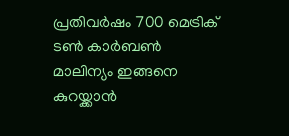പ്രതിവര്‍ഷം 700 മെട്രിക് ടണ്‍ കാര്‍ബണ്‍ മാലിന്യം ഇങ്ങനെ കുറയ്ക്കാന്‍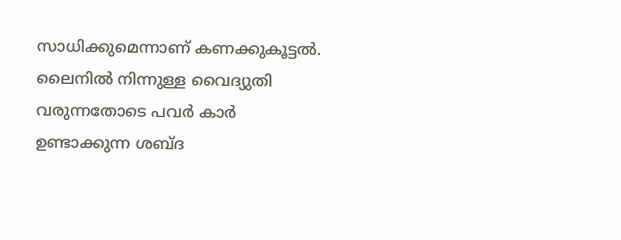സാധിക്കുമെന്നാണ് കണക്കുകൂട്ടല്‍. ലൈനില്‍ നിന്നുള്ള വൈദ്യുതി വരുന്നതോടെ പവര്‍ കാര്‍ ഉണ്ടാക്കുന്ന ശബ്ദ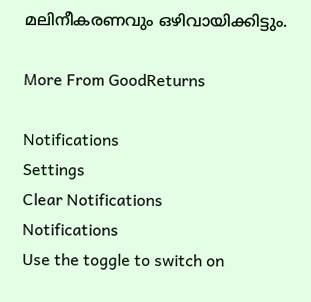മലിനീകരണവും ഒഴിവായിക്കിട്ടും.

More From GoodReturns

Notifications
Settings
Clear Notifications
Notifications
Use the toggle to switch on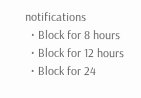notifications
  • Block for 8 hours
  • Block for 12 hours
  • Block for 24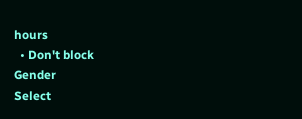hours
  • Don't block
Gender
Select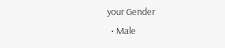your Gender
  • Male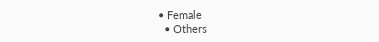• Female
  • Others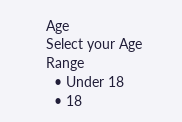Age
Select your Age Range
  • Under 18
  • 18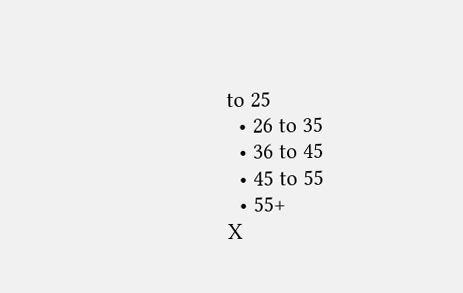to 25
  • 26 to 35
  • 36 to 45
  • 45 to 55
  • 55+
X